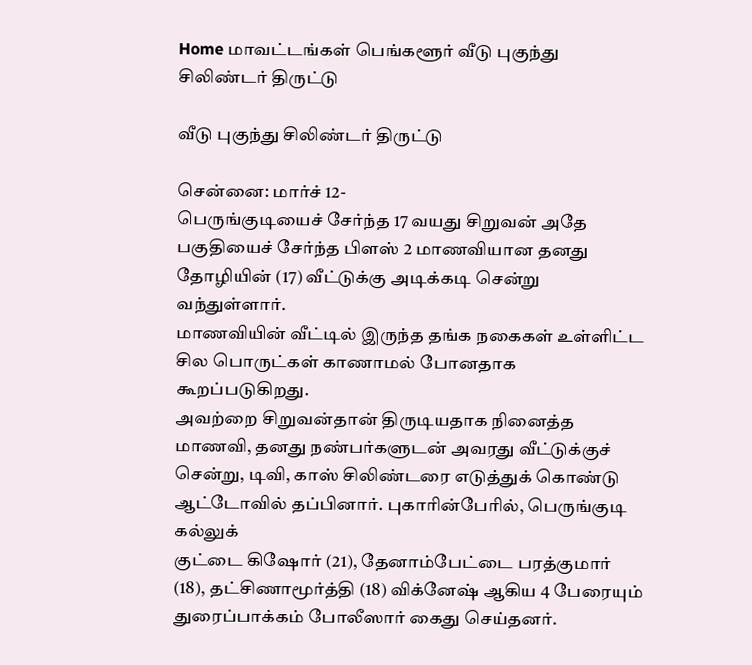Home மாவட்டங்கள் பெங்களூர் வீடு புகுந்து சிலிண்டர் திருட்டு

வீடு புகுந்து சிலிண்டர் திருட்டு

சென்னை: மார்ச் 12-
பெருங்குடியைச் சேர்ந்த 17 வயது சிறுவன் அதே பகுதியைச் சேர்ந்த பிளஸ் 2 மாணவியான தனது தோழியின் (17) வீட்டுக்கு அடிக்கடி சென்று வந்துள்ளார்.
மாணவியின் வீட்டில் இருந்த தங்க நகைகள் உள்ளிட்ட சில பொருட்கள் காணாமல் போனதாக கூறப்படுகிறது.
அவற்றை சிறுவன்தான் திருடியதாக நினைத்த மாணவி, தனது நண்பர்களுடன் அவரது வீட்டுக்குச் சென்று, டிவி, காஸ் சிலிண்டரை எடுத்துக் கொண்டு ஆட்டோவில் தப்பினார். புகாரின்பேரில், பெருங்குடி கல்லுக்
குட்டை கிஷோர் (21), தேனாம்பேட்டை பரத்குமார் (18), தட்சிணாமூர்த்தி (18) விக்னேஷ் ஆகிய 4 பேரையும் துரைப்பாக்கம் போலீஸார் கைது செய்தனர்.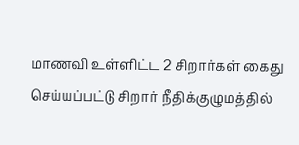மாணவி உள்ளிட்ட 2 சிறார்கள் கைது செய்யப்பட்டு சிறார் நீதிக்குழுமத்தில்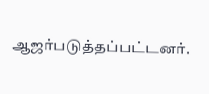ஆஜர்படுத்தப்பட்டனர்.